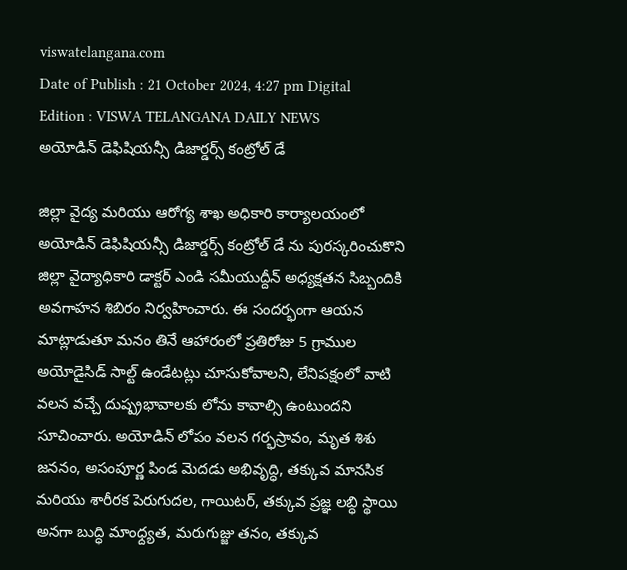viswatelangana.com
Date of Publish : 21 October 2024, 4:27 pm Digital Edition : VISWA TELANGANA DAILY NEWS
అయోడిన్ డెఫిషియన్సీ డిజార్డర్స్ కంట్రోల్ డే

జిల్లా వైద్య మరియు ఆరోగ్య శాఖ అధికారి కార్యాలయంలో అయోడిన్ డెఫిషియన్సీ డిజార్డర్స్ కంట్రోల్ డే ను పురస్కరించుకొని జిల్లా వైద్యాధికారి డాక్టర్ ఎండి సమీయుద్దీన్ అధ్యక్షతన సిబ్బందికి అవగాహన శిబిరం నిర్వహించారు. ఈ సందర్భంగా ఆయన మాట్లాడుతూ మనం తినే ఆహారంలో ప్రతిరోజు 5 గ్రాముల అయోడైసిడ్ సాల్ట్ ఉండేటట్లు చూసుకోవాలని, లేనిపక్షంలో వాటి వలన వచ్చే దుష్ప్రభావాలకు లోను కావాల్సి ఉంటుందని సూచించారు. అయోడిన్ లోపం వలన గర్భస్రావం, మృత శిశు జననం, అసంపూర్ణ పిండ మెదడు అభివృద్ధి, తక్కువ మానసిక మరియు శారీరక పెరుగుదల, గాయిటర్, తక్కువ ప్రజ్ఞ లబ్ధి స్థాయి అనగా బుద్ధి మాంధ్ద్యత, మరుగుజ్జు తనం, తక్కువ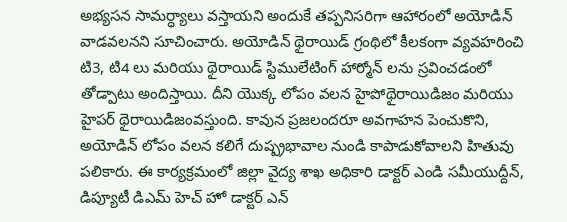అభ్యసన సామర్ధ్యాలు వస్తాయని అందుకే తప్పనిసరిగా ఆహారంలో అయోడిన్ వాడవలనని సూచించారు. అయోడిన్ థైరాయిడ్ గ్రంథిలో కీలకంగా వ్యవహరించి టి3, టి4 లు మరియు థైరాయిడ్ స్టిములేటింగ్ హార్మోన్ లను స్రవించడంలో తోడ్పాటు అందిస్తాయి. దీని యొక్క లోపం వలన హైపోథైరాయిడిజం మరియు హైపర్ థైరాయిడిజంవస్తుంది. కావున ప్రజలందరూ అవగాహన పెంచుకొని, అయోడిన్ లోపం వలన కలిగే దుష్ప్రభావాల నుండి కాపాడుకోవాలని హితువు పలికారు. ఈ కార్యక్రమంలో జిల్లా వైద్య శాఖ అధికారి డాక్టర్ ఎండి సమీయుద్దీన్, డిప్యూటీ డిఎమ్ హెచ్ హో డాక్టర్ ఎన్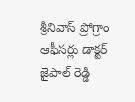శ్రీనివాస్ ప్రోగ్రాం ఆఫీసర్లు డాక్టర్ జైపాల్ రెడ్డి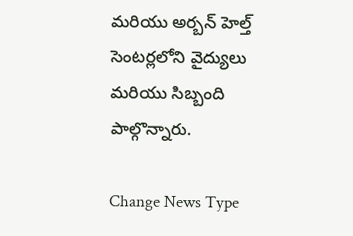మరియు అర్బన్ హెల్త్ సెంటర్లలోని వైద్యులు మరియు సిబ్బంది పాల్గొన్నారు.

Change News Type